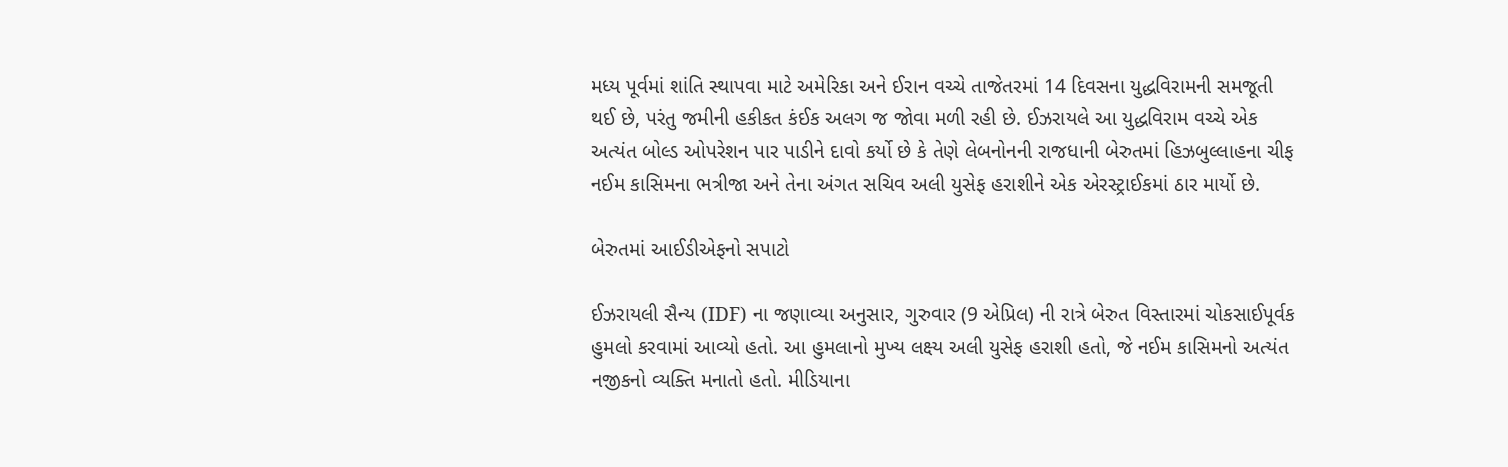મધ્ય પૂર્વમાં શાંતિ સ્થાપવા માટે અમેરિકા અને ઈરાન વચ્ચે તાજેતરમાં 14 દિવસના યુદ્ધવિરામની સમજૂતી થઈ છે, પરંતુ જમીની હકીકત કંઈક અલગ જ જોવા મળી રહી છે. ઈઝરાયલે આ યુદ્ધવિરામ વચ્ચે એક અત્યંત બોલ્ડ ઓપરેશન પાર પાડીને દાવો કર્યો છે કે તેણે લેબનોનની રાજધાની બેરુતમાં હિઝબુલ્લાહના ચીફ નઈમ કાસિમના ભત્રીજા અને તેના અંગત સચિવ અલી યુસેફ હરાશીને એક એરસ્ટ્રાઈકમાં ઠાર માર્યો છે.

બેરુતમાં આઈડીએફનો સપાટો

ઈઝરાયલી સૈન્ય (IDF) ના જણાવ્યા અનુસાર, ગુરુવાર (9 એપ્રિલ) ની રાત્રે બેરુત વિસ્તારમાં ચોકસાઈપૂર્વક હુમલો કરવામાં આવ્યો હતો. આ હુમલાનો મુખ્ય લક્ષ્ય અલી યુસેફ હરાશી હતો, જે નઈમ કાસિમનો અત્યંત નજીકનો વ્યક્તિ મનાતો હતો. મીડિયાના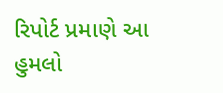રિપોર્ટ પ્રમાણે આ હુમલો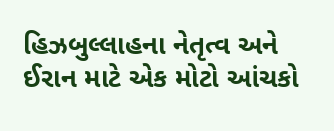હિઝબુલ્લાહના નેતૃત્વ અને ઈરાન માટે એક મોટો આંચકો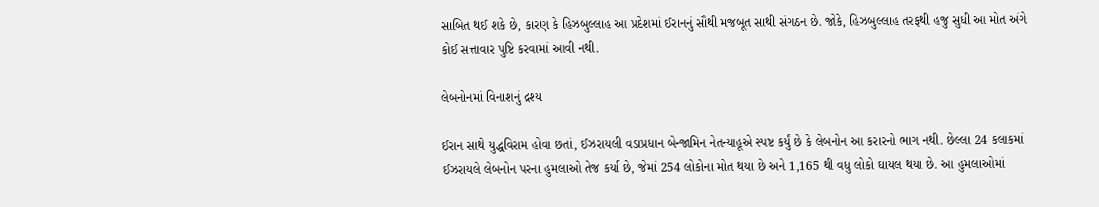સાબિત થઈ શકે છે, કારણ કે હિઝબુલ્લાહ આ પ્રદેશમાં ઈરાનનું સૌથી મજબૂત સાથી સંગઠન છે. જોકે, હિઝબુલ્લાહ તરફથી હજુ સુધી આ મોત અંગે કોઈ સત્તાવાર પુષ્ટિ કરવામાં આવી નથી.

લેબનોનમાં વિનાશનું દ્રશ્ય

ઈરાન સાથે યુદ્ધવિરામ હોવા છતાં, ઈઝરાયલી વડાપ્રધાન બેન્જામિન નેતન્યાહૂએ સ્પષ્ટ કર્યું છે કે લેબનોન આ કરારનો ભાગ નથી. છેલ્લા 24 કલાકમાં ઈઝરાયલે લેબનોન પરના હુમલાઓ તેજ કર્યા છે, જેમાં 254 લોકોના મોત થયા છે અને 1,165 થી વધુ લોકો ઘાયલ થયા છે. આ હુમલાઓમાં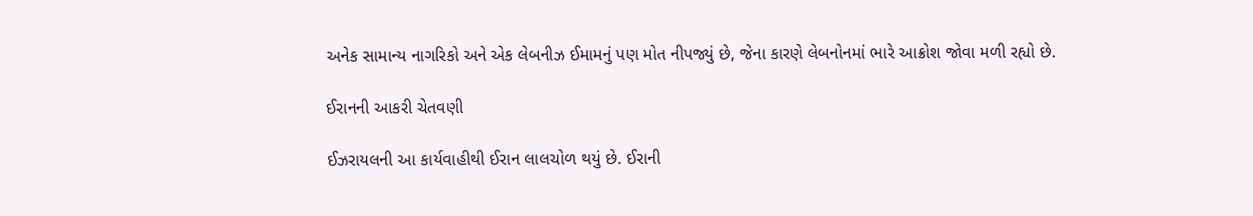અનેક સામાન્ય નાગરિકો અને એક લેબનીઝ ઈમામનું પણ મોત નીપજ્યું છે, જેના કારણે લેબનોનમાં ભારે આક્રોશ જોવા મળી રહ્યો છે.

ઈરાનની આકરી ચેતવણી

ઈઝરાયલની આ કાર્યવાહીથી ઈરાન લાલચોળ થયું છે. ઈરાની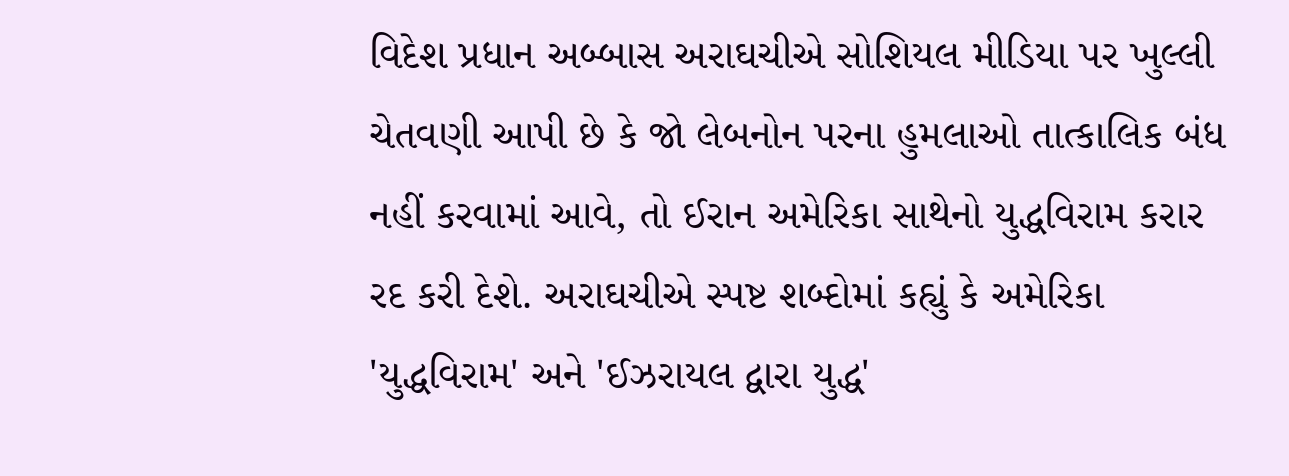વિદેશ પ્રધાન અબ્બાસ અરાઘચીએ સોશિયલ મીડિયા પર ખુલ્લી ચેતવણી આપી છે કે જો લેબનોન પરના હુમલાઓ તાત્કાલિક બંધ નહીં કરવામાં આવે, તો ઈરાન અમેરિકા સાથેનો યુદ્ધવિરામ કરાર રદ કરી દેશે. અરાઘચીએ સ્પષ્ટ શબ્દોમાં કહ્યું કે અમેરિકા 'યુદ્ધવિરામ' અને 'ઈઝરાયલ દ્વારા યુદ્ધ'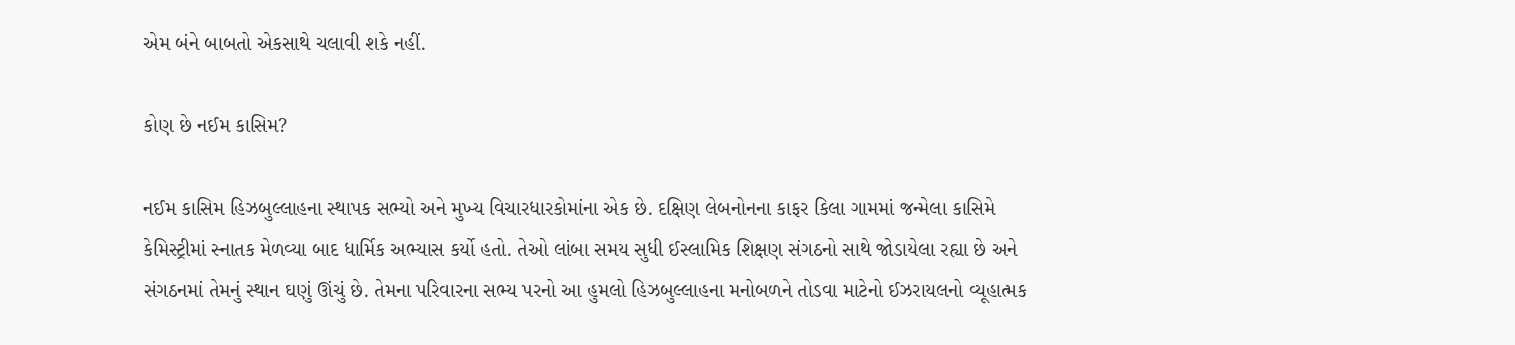એમ બંને બાબતો એકસાથે ચલાવી શકે નહીં.

કોણ છે નઈમ કાસિમ?

નઈમ કાસિમ હિઝબુલ્લાહના સ્થાપક સભ્યો અને મુખ્ય વિચારધારકોમાંના એક છે. દક્ષિણ લેબનોનના કાફર કિલા ગામમાં જન્મેલા કાસિમે કેમિસ્ટ્રીમાં સ્નાતક મેળવ્યા બાદ ધાર્મિક અભ્યાસ કર્યો હતો. તેઓ લાંબા સમય સુધી ઈસ્લામિક શિક્ષણ સંગઠનો સાથે જોડાયેલા રહ્યા છે અને સંગઠનમાં તેમનું સ્થાન ઘણું ઊંચું છે. તેમના પરિવારના સભ્ય પરનો આ હુમલો હિઝબુલ્લાહના મનોબળને તોડવા માટેનો ઈઝરાયલનો વ્યૂહાત્મક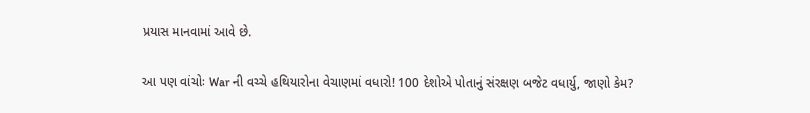પ્રયાસ માનવામાં આવે છે.

આ પણ વાંચોઃ War ની વચ્ચે હથિયારોના વેચાણમાં વધારો! 100 દેશોએ પોતાનું સંરક્ષણ બજેટ વધાર્યુ, જાણો કેમ?